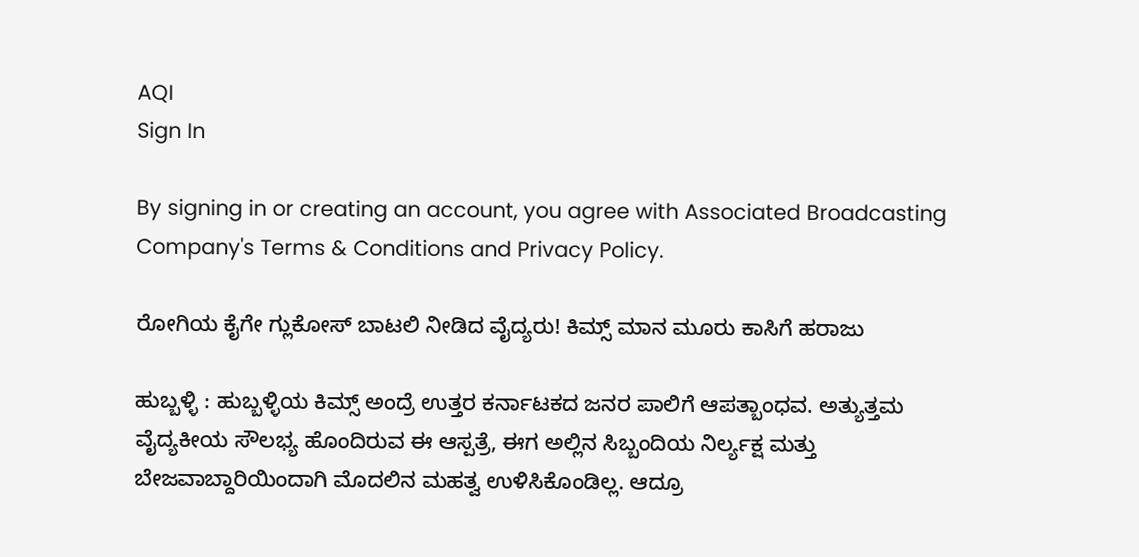AQI
Sign In

By signing in or creating an account, you agree with Associated Broadcasting Company's Terms & Conditions and Privacy Policy.

ರೋಗಿಯ ಕೈಗೇ ಗ್ಲುಕೋಸ್‌ ಬಾಟಲಿ ನೀಡಿದ ವೈದ್ಯರು! ಕಿಮ್ಸ್‌ ಮಾನ ಮೂರು ಕಾಸಿಗೆ ಹರಾಜು

ಹುಬ್ಬಳ್ಳಿ : ಹುಬ್ಬಳ್ಳಿಯ ಕಿಮ್ಸ್‌ ಅಂದ್ರೆ ಉತ್ತರ ಕರ್ನಾಟಕದ ಜನರ ಪಾಲಿಗೆ ಆಪತ್ಬಾಂಧವ. ಅತ್ಯುತ್ತಮ ವೈದ್ಯಕೀಯ ಸೌಲಭ್ಯ ಹೊಂದಿರುವ ಈ ಆಸ್ಪತ್ರೆ, ಈಗ ಅಲ್ಲಿನ ಸಿಬ್ಬಂದಿಯ ನಿರ್ಲ್ಯಕ್ಷ ಮತ್ತು ಬೇಜವಾಬ್ದಾರಿಯಿಂದಾಗಿ ಮೊದಲಿನ ಮಹತ್ವ ಉಳಿಸಿಕೊಂಡಿಲ್ಲ. ಆದ್ರೂ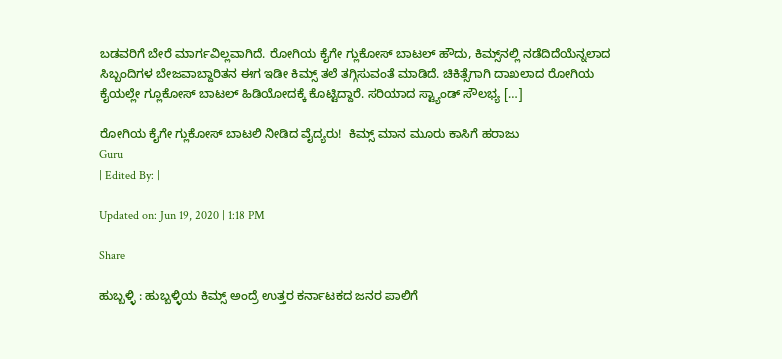ಬಡವರಿಗೆ ಬೇರೆ ಮಾರ್ಗವಿಲ್ಲವಾಗಿದೆ. ರೋಗಿಯ ಕೈಗೇ ಗ್ಲುಕೋಸ್‌ ಬಾಟಲ್‌ ಹೌದು, ಕಿಮ್ಸ್‌ನಲ್ಲಿ ನಡೆದಿದೆಯೆನ್ನಲಾದ ಸಿಬ್ಬಂದಿಗಳ ಬೇಜವಾಬ್ದಾರಿತನ ಈಗ ಇಡೀ ಕಿಮ್ಸ್‌ ತಲೆ ತಗ್ಗಿಸುವಂತೆ ಮಾಡಿದೆ. ಚಿಕಿತ್ಸೆಗಾಗಿ ದಾಖಲಾದ ರೋಗಿಯ ಕೈಯಲ್ಲೇ ಗ್ಲೂಕೋಸ್‌ ಬಾಟಲ್‌ ಹಿಡಿಯೋದಕ್ಕೆ ಕೊಟ್ಟಿದ್ದಾರೆ. ಸರಿಯಾದ ಸ್ಟ್ಯಾಂಡ್‌ ಸೌಲಭ್ಯ […]

ರೋಗಿಯ ಕೈಗೇ ಗ್ಲುಕೋಸ್‌ ಬಾಟಲಿ ನೀಡಿದ ವೈದ್ಯರು!  ಕಿಮ್ಸ್‌ ಮಾನ ಮೂರು ಕಾಸಿಗೆ ಹರಾಜು
Guru
| Edited By: |

Updated on: Jun 19, 2020 | 1:18 PM

Share

ಹುಬ್ಬಳ್ಳಿ : ಹುಬ್ಬಳ್ಳಿಯ ಕಿಮ್ಸ್‌ ಅಂದ್ರೆ ಉತ್ತರ ಕರ್ನಾಟಕದ ಜನರ ಪಾಲಿಗೆ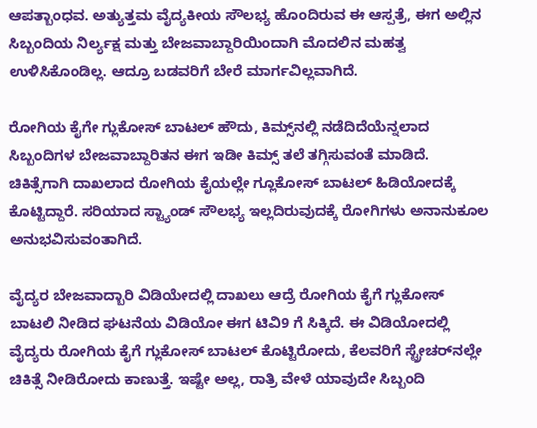ಆಪತ್ಬಾಂಧವ. ಅತ್ಯುತ್ತಮ ವೈದ್ಯಕೀಯ ಸೌಲಭ್ಯ ಹೊಂದಿರುವ ಈ ಆಸ್ಪತ್ರೆ, ಈಗ ಅಲ್ಲಿನ ಸಿಬ್ಬಂದಿಯ ನಿರ್ಲ್ಯಕ್ಷ ಮತ್ತು ಬೇಜವಾಬ್ದಾರಿಯಿಂದಾಗಿ ಮೊದಲಿನ ಮಹತ್ವ ಉಳಿಸಿಕೊಂಡಿಲ್ಲ. ಆದ್ರೂ ಬಡವರಿಗೆ ಬೇರೆ ಮಾರ್ಗವಿಲ್ಲವಾಗಿದೆ.

ರೋಗಿಯ ಕೈಗೇ ಗ್ಲುಕೋಸ್‌ ಬಾಟಲ್‌ ಹೌದು, ಕಿಮ್ಸ್‌ನಲ್ಲಿ ನಡೆದಿದೆಯೆನ್ನಲಾದ ಸಿಬ್ಬಂದಿಗಳ ಬೇಜವಾಬ್ದಾರಿತನ ಈಗ ಇಡೀ ಕಿಮ್ಸ್‌ ತಲೆ ತಗ್ಗಿಸುವಂತೆ ಮಾಡಿದೆ. ಚಿಕಿತ್ಸೆಗಾಗಿ ದಾಖಲಾದ ರೋಗಿಯ ಕೈಯಲ್ಲೇ ಗ್ಲೂಕೋಸ್‌ ಬಾಟಲ್‌ ಹಿಡಿಯೋದಕ್ಕೆ ಕೊಟ್ಟಿದ್ದಾರೆ. ಸರಿಯಾದ ಸ್ಟ್ಯಾಂಡ್‌ ಸೌಲಭ್ಯ ಇಲ್ಲದಿರುವುದಕ್ಕೆ ರೋಗಿಗಳು ಅನಾನುಕೂಲ ಅನುಭವಿಸುವಂತಾಗಿದೆ.

ವೈದ್ಯರ ಬೇಜವಾದ್ಬಾರಿ ವಿಡಿಯೇದಲ್ಲಿ ದಾಖಲು ಆದ್ರೆ ರೋಗಿಯ ಕೈಗೆ ಗ್ಲುಕೋಸ್‌ ಬಾಟಲಿ ನೀಡಿದ ಘಟನೆಯ ವಿಡಿಯೋ ಈಗ ಟಿವಿ9 ಗೆ ಸಿಕ್ಕಿದೆ. ಈ ವಿಡಿಯೋದಲ್ಲಿ ವೈದ್ಯರು ರೋಗಿಯ ಕೈಗೆ ಗ್ಲುಕೋಸ್‌ ಬಾಟಲ್‌ ಕೊಟ್ಟಿರೋದು, ಕೆಲವರಿಗೆ ಸ್ಟ್ರೇಚರ್‌ನಲ್ಲೇ ಚಿಕಿತ್ಸೆ ನೀಡಿರೋದು ಕಾಣುತ್ತೆ. ಇಷ್ಟೇ ಅಲ್ಲ, ರಾತ್ರಿ ವೇಳೆ ಯಾವುದೇ ಸಿಬ್ಬಂದಿ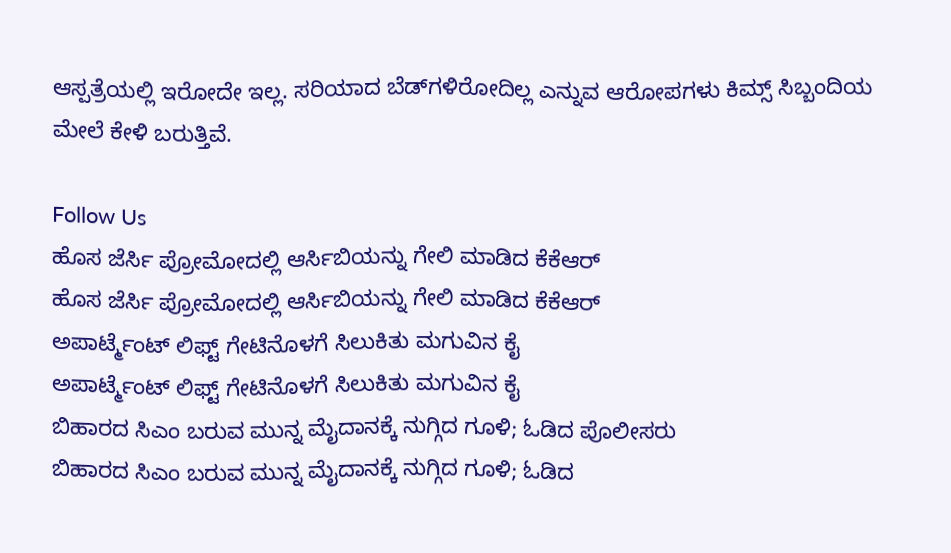ಆಸ್ಪತ್ರೆಯಲ್ಲಿ ಇರೋದೇ ಇಲ್ಲ. ಸರಿಯಾದ ಬೆಡ್‌ಗಳಿರೋದಿಲ್ಲ ಎನ್ನುವ ಆರೋಪಗಳು ಕಿಮ್ಸ್‌ ಸಿಬ್ಬಂದಿಯ ಮೇಲೆ ಕೇಳಿ ಬರುತ್ತಿವೆ.

Follow Us
ಹೊಸ ಜೆರ್ಸಿ ಪ್ರೋಮೋದಲ್ಲಿ ಆರ್ಸಿಬಿಯನ್ನು ಗೇಲಿ ಮಾಡಿದ ಕೆಕೆಆರ್
ಹೊಸ ಜೆರ್ಸಿ ಪ್ರೋಮೋದಲ್ಲಿ ಆರ್ಸಿಬಿಯನ್ನು ಗೇಲಿ ಮಾಡಿದ ಕೆಕೆಆರ್
ಅಪಾರ್ಟ್ಮೆಂಟ್ ಲಿಫ್ಟ್ ಗೇಟಿನೊಳಗೆ ಸಿಲುಕಿತು ಮಗುವಿನ ಕೈ
ಅಪಾರ್ಟ್ಮೆಂಟ್ ಲಿಫ್ಟ್ ಗೇಟಿನೊಳಗೆ ಸಿಲುಕಿತು ಮಗುವಿನ ಕೈ
ಬಿಹಾರದ ಸಿಎಂ ಬರುವ ಮುನ್ನ ಮೈದಾನಕ್ಕೆ ನುಗ್ಗಿದ ಗೂಳಿ; ಓಡಿದ ಪೊಲೀಸರು
ಬಿಹಾರದ ಸಿಎಂ ಬರುವ ಮುನ್ನ ಮೈದಾನಕ್ಕೆ ನುಗ್ಗಿದ ಗೂಳಿ; ಓಡಿದ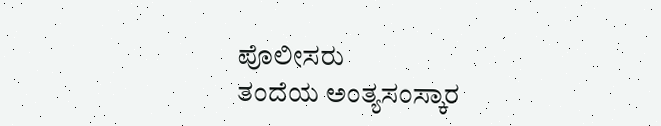ಪೊಲೀಸರು
ತಂದೆಯ ಅಂತ್ಯಸಂಸ್ಕಾರ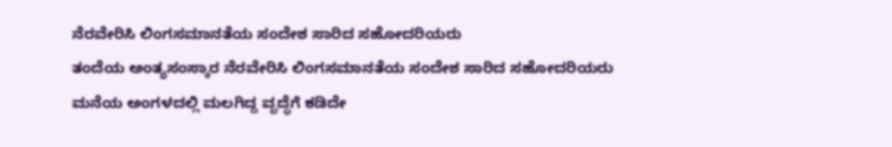ನೆರವೇರಿಸಿ ಲಿಂಗಸಮಾನತೆಯ ಸಂದೇಶ ಸಾರಿದ ಸಹೋದರಿಯರು
ತಂದೆಯ ಅಂತ್ಯಸಂಸ್ಕಾರ ನೆರವೇರಿಸಿ ಲಿಂಗಸಮಾನತೆಯ ಸಂದೇಶ ಸಾರಿದ ಸಹೋದರಿಯರು
ಮನೆಯ ಅಂಗಳದಲ್ಲಿ ಮಲಗಿದ್ದ ವೃದ್ಧೆಗೆ ಕಡಿದೇ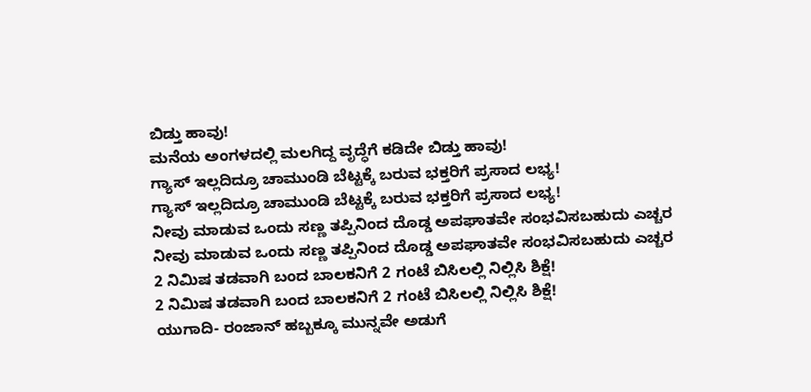ಬಿಡ್ತು ಹಾವು!
ಮನೆಯ ಅಂಗಳದಲ್ಲಿ ಮಲಗಿದ್ದ ವೃದ್ಧೆಗೆ ಕಡಿದೇ ಬಿಡ್ತು ಹಾವು!
ಗ್ಯಾಸ್ ಇಲ್ಲದಿದ್ರೂ ಚಾಮುಂಡಿ ಬೆಟ್ಟಕ್ಕೆ ಬರುವ ಭಕ್ತರಿಗೆ ಪ್ರಸಾದ ಲಭ್ಯ!
ಗ್ಯಾಸ್ ಇಲ್ಲದಿದ್ರೂ ಚಾಮುಂಡಿ ಬೆಟ್ಟಕ್ಕೆ ಬರುವ ಭಕ್ತರಿಗೆ ಪ್ರಸಾದ ಲಭ್ಯ!
ನೀವು ಮಾಡುವ ಒಂದು ಸಣ್ಣ ತಪ್ಪಿನಿಂದ ದೊಡ್ಡ ಅಪಘಾತವೇ ಸಂಭವಿಸಬಹುದು ಎಚ್ಚರ
ನೀವು ಮಾಡುವ ಒಂದು ಸಣ್ಣ ತಪ್ಪಿನಿಂದ ದೊಡ್ಡ ಅಪಘಾತವೇ ಸಂಭವಿಸಬಹುದು ಎಚ್ಚರ
2 ನಿಮಿಷ ತಡವಾಗಿ ಬಂದ ಬಾಲಕನಿಗೆ 2 ಗಂಟೆ ಬಿಸಿಲಲ್ಲಿ ನಿಲ್ಲಿಸಿ ಶಿಕ್ಷೆ!
2 ನಿಮಿಷ ತಡವಾಗಿ ಬಂದ ಬಾಲಕನಿಗೆ 2 ಗಂಟೆ ಬಿಸಿಲಲ್ಲಿ ನಿಲ್ಲಿಸಿ ಶಿಕ್ಷೆ!
ಯುಗಾದಿ- ರಂಜಾನ್ ಹಬ್ಬಕ್ಕೂ ಮುನ್ನವೇ ಅಡುಗೆ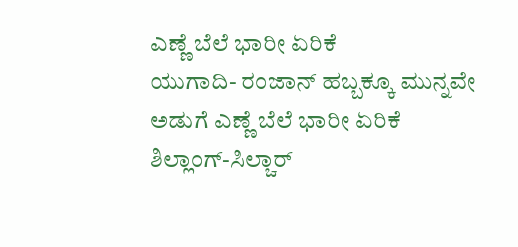ಎಣ್ಣೆ ಬೆಲೆ ಭಾರೀ ಏರಿಕೆ
ಯುಗಾದಿ- ರಂಜಾನ್ ಹಬ್ಬಕ್ಕೂ ಮುನ್ನವೇ ಅಡುಗೆ ಎಣ್ಣೆ ಬೆಲೆ ಭಾರೀ ಏರಿಕೆ
ಶಿಲ್ಲಾಂಗ್-ಸಿಲ್ಚಾರ್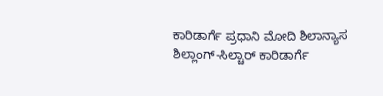ಕಾರಿಡಾರ್ಗೆ ಪ್ರಧಾನಿ ಮೋದಿ ಶಿಲಾನ್ಯಾಸ
ಶಿಲ್ಲಾಂಗ್-ಸಿಲ್ಚಾರ್ ಕಾರಿಡಾರ್ಗೆ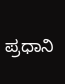ಪ್ರಧಾನಿ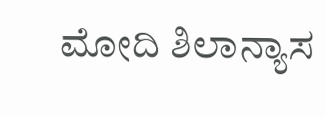ಮೋದಿ ಶಿಲಾನ್ಯಾಸ